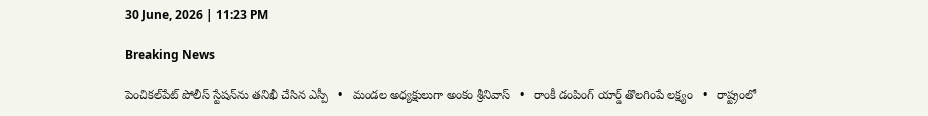30 June, 2026 | 11:23 PM

Breaking News

పెంచికల్‌పేట్ పోలీస్ స్టేషన్‌ను తనిఖీ చేసిన ఎస్పీ   •   మండల అధ్యక్షులుగా అంకం శ్రీనివాస్   •   రాంకీ డంపింగ్ యార్డ్ తొలగింపే లక్ష్యం   •   రాష్ట్రంలో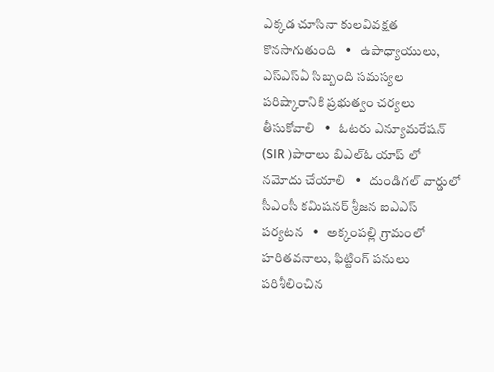ఎక్కడ చూసినా కులవివక్షత కొనసాగుతుంది   •   ఉపాధ్యాయులు, ఎస్‌ఎస్‌ఏ సిబ్బంది సమస్యల పరిష్కారానికి ప్రభుత్వం చర్యలు తీసుకోవాలి   •   ఓటరు ఎన్యూమరేషన్ (SIR )పారాలు బిఎల్ఓ యాప్ లో నమోదు చేయాలి   •   దుండిగల్ వార్డులో సీఎంసీ కమిషనర్ శ్రీజన ఐఎఎస్ పర్యటన   •   అక్కంపల్లి గ్రామంలో హరితవనాలు, ఫిట్టింగ్ పనులు పరిశీలించిన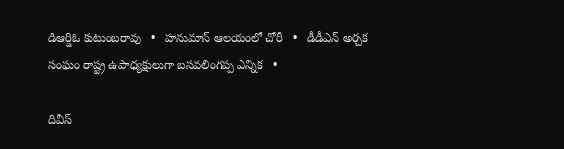డిఆర్డిఓ కుటుంబరావు   •   హనుమాన్ ఆలయంలో చోరీ   •   డీడీఎన్ అర్చక సంఘం రాష్ట్ర ఉపాధ్యక్షులుగా బసవలింగప్ప ఎన్నిక   •

దివీస్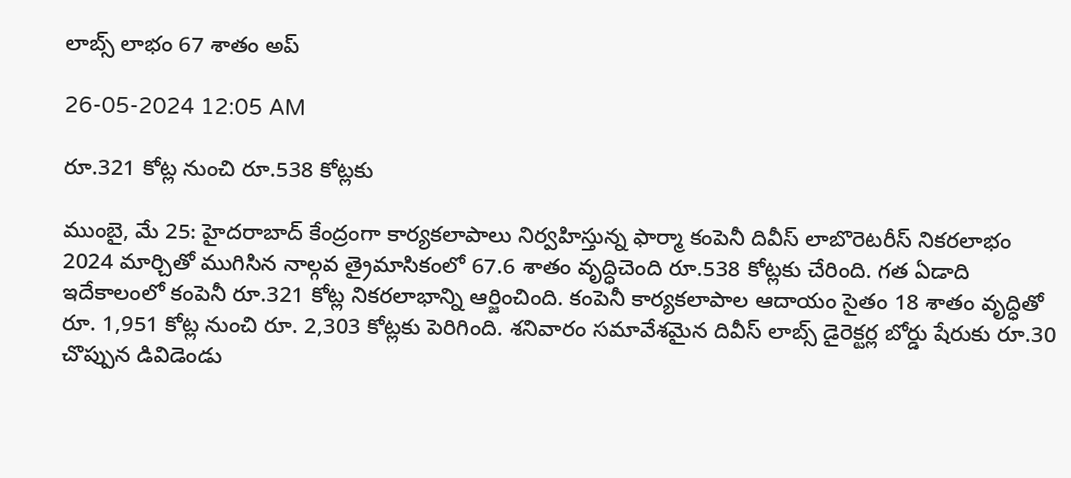లాబ్స్ లాభం 67 శాతం అప్

26-05-2024 12:05 AM

రూ.321 కోట్ల నుంచి రూ.538 కోట్లకు

ముంబై, మే 25: హైదరాబాద్ కేంద్రంగా కార్యకలాపాలు నిర్వహిస్తున్న ఫార్మా కంపెనీ దివీస్ లాబొరెటరీస్ నికరలాభం 2024 మార్చితో ముగిసిన నాల్గవ త్రైమాసికంలో 67.6 శాతం వృద్ధిచెంది రూ.538 కోట్లకు చేరింది. గత ఏడాది ఇదేకాలంలో కంపెనీ రూ.321 కోట్ల నికరలాభాన్ని ఆర్జించింది. కంపెనీ కార్యకలాపాల ఆదాయం సైతం 18 శాతం వృద్ధితో రూ. 1,951 కోట్ల నుంచి రూ. 2,303 కోట్లకు పెరిగింది. శనివారం సమావేశమైన దివీస్ లాబ్స్ డైరెక్టర్ల బోర్డు షేరుకు రూ.30 చొప్పున డివిడెండు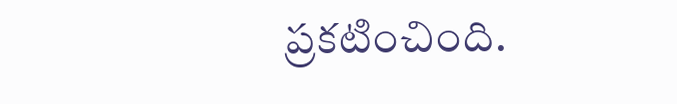ప్రకటించింది.